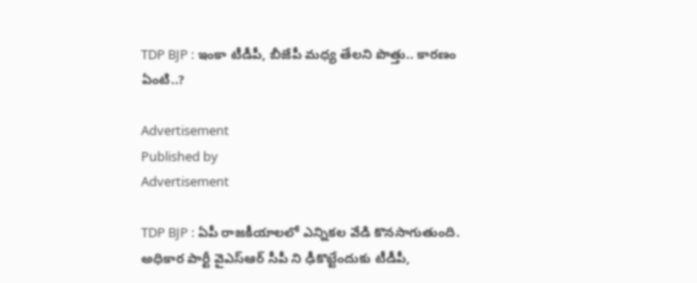TDP BJP : ఇంకా టీడీపీ, బీజేపీ మధ్య తేలని పొత్తు.. కారణం ఏంటి..?

Advertisement
Published by
Advertisement

TDP BJP : ఏపీ రాజకీయాలలో ఎన్నికల వేడి కొనసాగుతుంది. అధికార పార్టీ వైఎస్ఆర్ సీపీ ని ఢీకొట్టేందుకు టీడీపీ,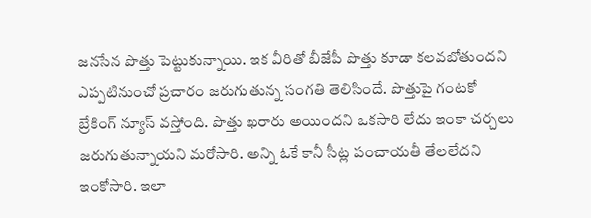జనసేన పొత్తు పెట్టుకున్నాయి. ఇక వీరితో బీజేపీ పొత్తు కూడా కలవబోతుందని ఎప్పటినుంచో ప్రచారం జరుగుతున్న సంగతి తెలిసిందే. పొత్తుపై గంటకో బ్రేకింగ్ న్యూస్ వస్తోంది. పొత్తు ఖరారు అయిందని ఒకసారి లేదు ఇంకా చర్చలు జరుగుతున్నాయని మరోసారి. అన్ని ఓకే కానీ సీట్ల పంచాయతీ తేలలేదని ఇంకోసారి. ఇలా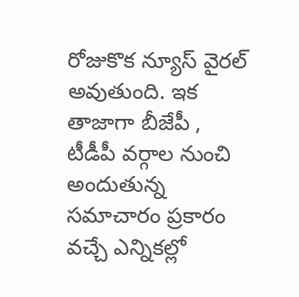రోజుకొక న్యూస్ వైరల్ అవుతుంది. ఇక తాజాగా బీజేపీ , టీడీపీ వర్గాల నుంచి అందుతున్న సమాచారం ప్రకారం వచ్చే ఎన్నికల్లో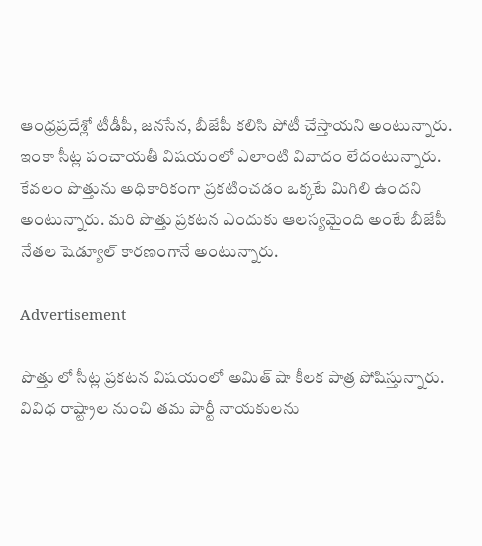ఆంధ్రప్రదేశ్లో టీడీపీ, జనసేన, బీజేపీ కలిసి పోటీ చేస్తాయని అంటున్నారు. ఇంకా సీట్ల పంచాయతీ విషయంలో ఎలాంటి వివాదం లేదంటున్నారు. కేవలం పొత్తును అధికారికంగా ప్రకటించడం ఒక్కటే మిగిలి ఉందని అంటున్నారు. మరి పొత్తు ప్రకటన ఎందుకు ఆలస్యమైంది అంటే బీజేపీ నేతల షెడ్యూల్ కారణంగానే అంటున్నారు.

Advertisement

పొత్తు లో సీట్ల ప్రకటన విషయంలో అమిత్ షా కీలక పాత్ర పోషిస్తున్నారు. వివిధ రాష్ట్రాల నుంచి తమ పార్టీ నాయకులను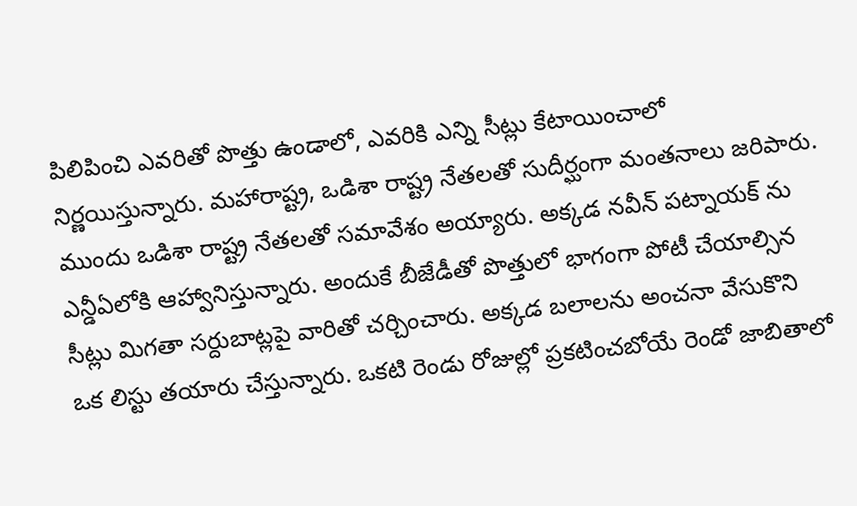పిలిపించి ఎవరితో పొత్తు ఉండాలో, ఎవరికి ఎన్ని సీట్లు కేటాయించాలో నిర్ణయిస్తున్నారు. మహారాష్ట్ర, ఒడిశా రాష్ట్ర నేతలతో సుదీర్ఘంగా మంతనాలు జరిపారు. ముందు ఒడిశా రాష్ట్ర నేతలతో సమావేశం అయ్యారు. అక్కడ నవీన్ పట్నాయక్ ను ఎన్డీఏలోకి ఆహ్వానిస్తున్నారు. అందుకే బీజేడీతో పొత్తులో భాగంగా పోటీ చేయాల్సిన సీట్లు మిగతా సర్దుబాట్లపై వారితో చర్చించారు. అక్కడ బలాలను అంచనా వేసుకొని ఒక లిస్టు తయారు చేస్తున్నారు. ఒకటి రెండు రోజుల్లో ప్రకటించబోయే రెండో జాబితాలో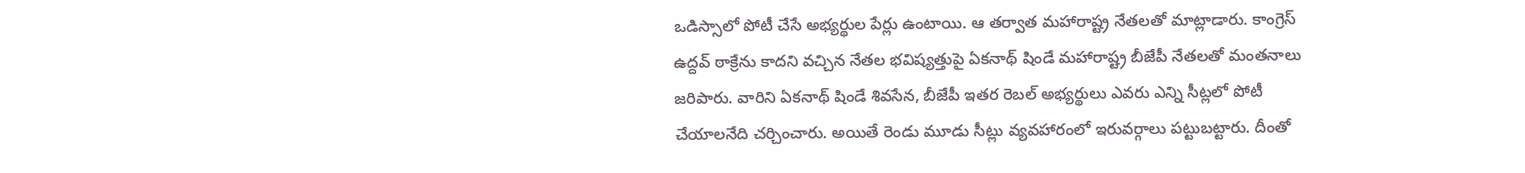ఒడిస్సాలో పోటీ చేసే అభ్యర్థుల పేర్లు ఉంటాయి. ఆ తర్వాత మహారాష్ట్ర నేతలతో మాట్లాడారు. కాంగ్రెస్ ఉద్దవ్ ఠాక్రేను కాదని వచ్చిన నేతల భవిష్యత్తుపై ఏకనాథ్ షిండే మహారాష్ట్ర బీజేపీ నేతలతో మంతనాలు జరిపారు. వారిని ఏకనాథ్ షిండే శివసేన, బీజేపీ ఇతర రెబల్ అభ్యర్థులు ఎవరు ఎన్ని సీట్లలో పోటీ చేయాలనేది చర్చించారు. అయితే రెండు మూడు సీట్లు వ్యవహారంలో ఇరువర్గాలు పట్టుబట్టారు. దీంతో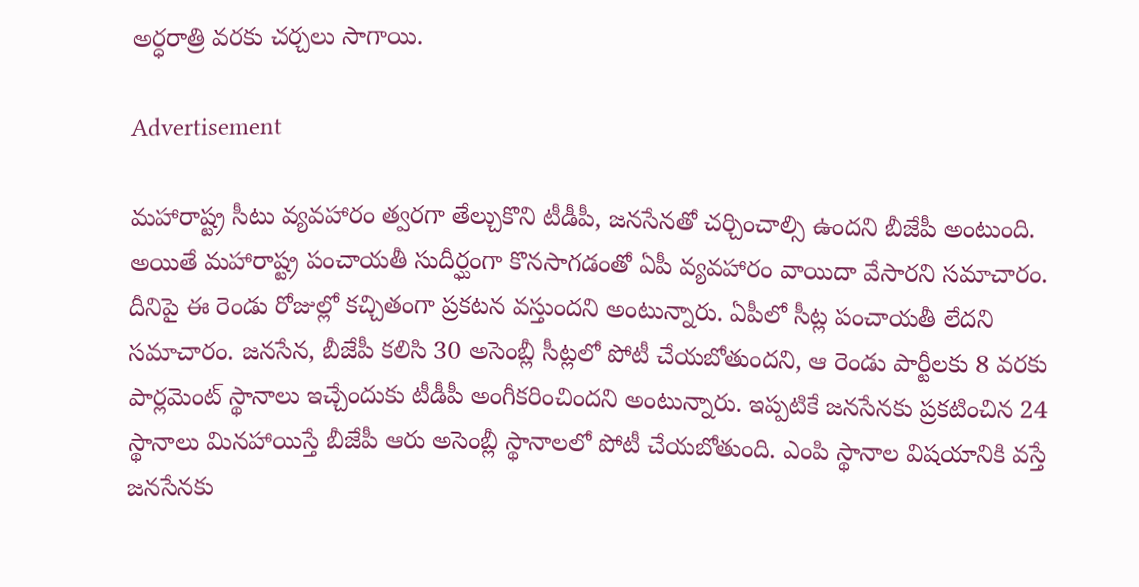అర్ధరాత్రి వరకు చర్చలు సాగాయి.

Advertisement

మహారాష్ట్ర సీటు వ్యవహారం త్వరగా తేల్చుకొని టీడీపీ, జనసేనతో చర్చించాల్సి ఉందని బీజేపీ అంటుంది. అయితే మహారాష్ట్ర పంచాయతీ సుదీర్ఘంగా కొనసాగడంతో ఏపీ వ్యవహారం వాయిదా వేసారని సమాచారం. దీనిపై ఈ రెండు రోజుల్లో కచ్చితంగా ప్రకటన వస్తుందని అంటున్నారు. ఏపీలో సీట్ల పంచాయతీ లేదని సమాచారం. జనసేన, బీజేపీ కలిసి 30 అసెంబ్లీ సీట్లలో పోటీ చేయబోతుందని, ఆ రెండు పార్టీలకు 8 వరకు పార్లమెంట్ స్థానాలు ఇచ్చేందుకు టీడీపీ అంగీకరించిందని అంటున్నారు. ఇప్పటికే జనసేనకు ప్రకటించిన 24 స్థానాలు మినహాయిస్తే బీజేపీ ఆరు అసెంబ్లీ స్థానాలలో పోటీ చేయబోతుంది. ఎంపి స్థానాల విషయానికి వస్తే జనసేనకు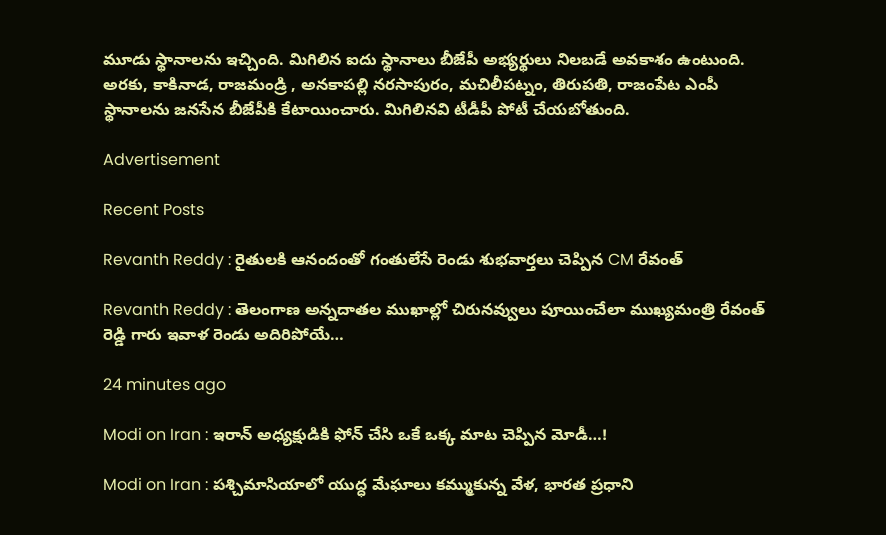మూడు స్థానాలను ఇచ్చింది. మిగిలిన ఐదు స్థానాలు బీజేపీ అభ్యర్థులు నిలబడే అవకాశం ఉంటుంది. అరకు, కాకినాడ, రాజమండ్రి , అనకాపల్లి నరసాపురం, మచిలీపట్నం, తిరుపతి, రాజంపేట ఎంపీ స్థానాలను జనసేన బీజేపీకి కేటాయించారు. మిగిలినవి టీడీపీ పోటీ చేయబోతుంది.

Advertisement

Recent Posts

Revanth Reddy : రైతులకి ఆనందంతో గంతులేసే రెండు శుభవార్తలు చెప్పిన CM రేవంత్

Revanth Reddy : తెలంగాణ అన్నదాతల ముఖాల్లో చిరునవ్వులు పూయించేలా ముఖ్యమంత్రి రేవంత్ రెడ్డి గారు ఇవాళ రెండు అదిరిపోయే…

24 minutes ago

Modi on Iran : ఇరాన్ అధ్యక్షుడికి ఫోన్ చేసి ఒకే ఒక్క మాట చెప్పిన మోడీ…!

Modi on Iran : పశ్చిమాసియాలో యుద్ధ మేఘాలు కమ్ముకున్న వేళ, భారత ప్రధాని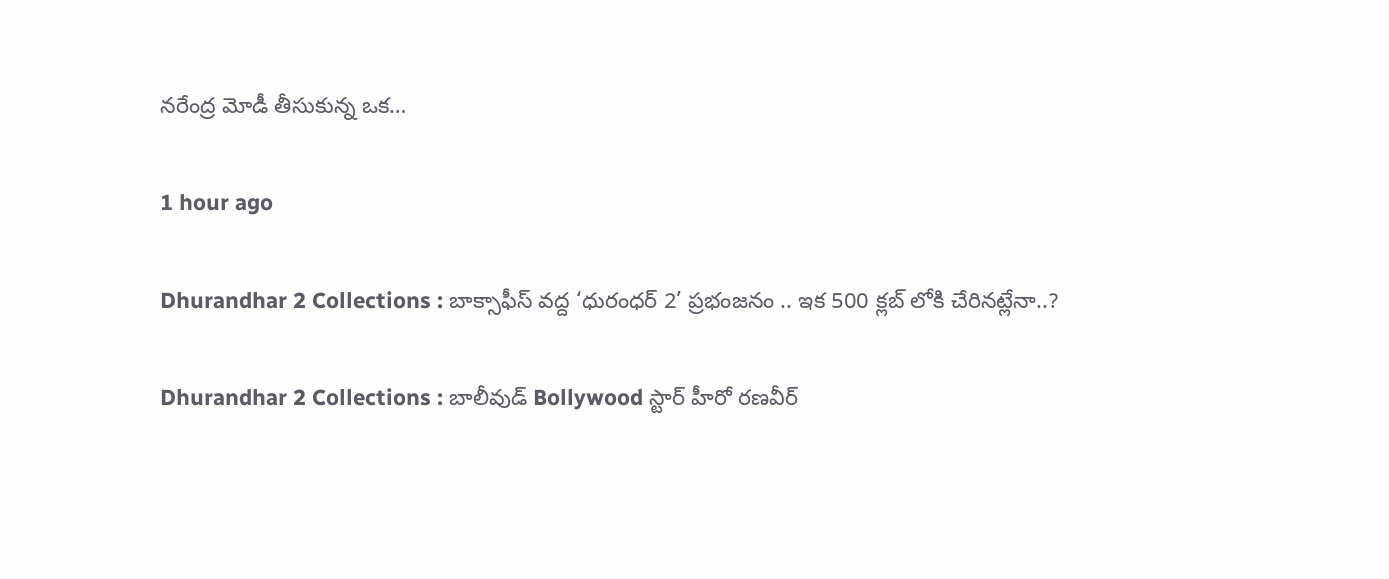నరేంద్ర మోడీ తీసుకున్న ఒక…

1 hour ago

Dhurandhar 2 Collections : బాక్సాఫీస్ వద్ద ‘ధురంధర్ 2’ ప్రభంజనం .. ఇక 500 క్లబ్ లోకి చేరినట్లేనా..?

Dhurandhar 2 Collections : బాలీవుడ్ Bollywood స్టార్ హీరో రణవీర్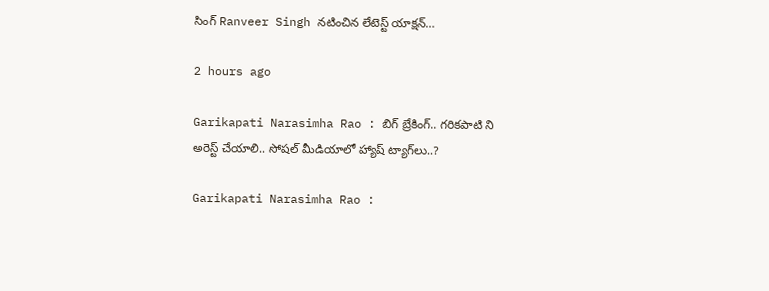సింగ్ Ranveer Singh నటించిన లేటెస్ట్ యాక్షన్…

2 hours ago

Garikapati Narasimha Rao : బిగ్ బ్రేకింగ్.. గరికపాటి ని అరెస్ట్ చేయాలి.. సోష‌ల్ మీడియాలో హ్యాష్ ట్యాగ్‌లు..?

Garikapati Narasimha Rao :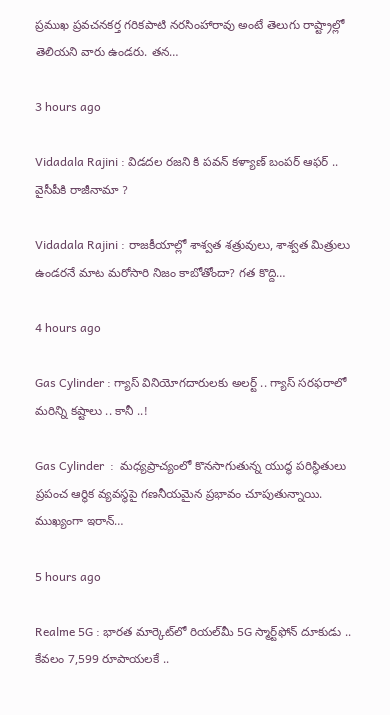ప్రముఖ ప్రవచనకర్త గరికపాటి నరసింహారావు అంటే తెలుగు రాష్ట్రాల్లో తెలియని వారు ఉండరు. తన…

3 hours ago

Vidadala Rajini : విడదల రజని కి పవన్ కళ్యాణ్ బంపర్ ఆఫర్ .. వైసీపీకి రాజీనామా ?

Vidadala Rajini : రాజకీయాల్లో శాశ్వత శత్రువులు, శాశ్వత మిత్రులు ఉండరనే మాట మరోసారి నిజం కాబోతోందా? గత కొద్ది…

4 hours ago

Gas Cylinder : గ్యాస్ వినియోగదారులకు అలర్ట్ .. గ్యాస్‌ సరఫరాలో మరిన్ని కష్టాలు .. కానీ ..!

Gas Cylinder  :  మధ్యప్రాచ్యంలో కొనసాగుతున్న యుద్ధ పరిస్థితులు ప్రపంచ ఆర్థిక వ్యవస్థపై గణనీయమైన ప్రభావం చూపుతున్నాయి. ముఖ్యంగా ఇరాన్…

5 hours ago

Realme 5G : భారత మార్కెట్‌లో రియల్‌మీ 5G స్మార్ట్‌ఫోన్ దూకుడు .. కేవలం 7,599 రూపాయలకే ..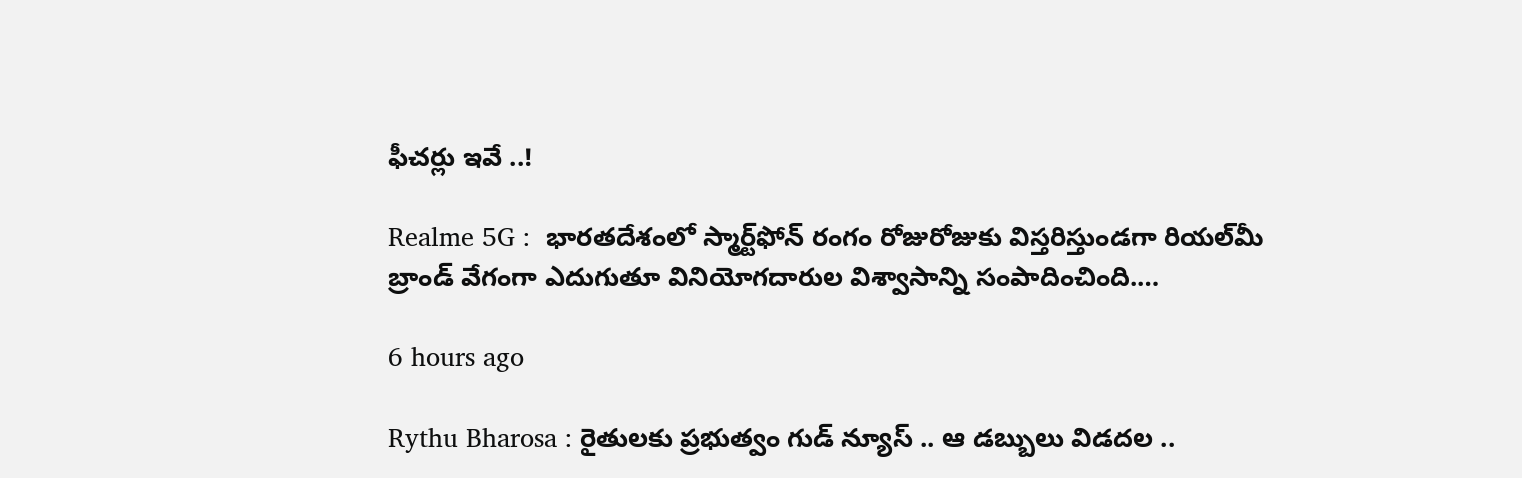ఫీచర్లు ఇవే ..!

Realme 5G :  భారతదేశంలో స్మార్ట్‌ఫోన్ రంగం రోజురోజుకు విస్తరిస్తుండగా రియల్‌మీ బ్రాండ్ వేగంగా ఎదుగుతూ వినియోగదారుల విశ్వాసాన్ని సంపాదించింది.…

6 hours ago

Rythu Bharosa : రైతులకు ప్రభుత్వం గుడ్ న్యూస్ .. ఆ డబ్బులు విడదల ..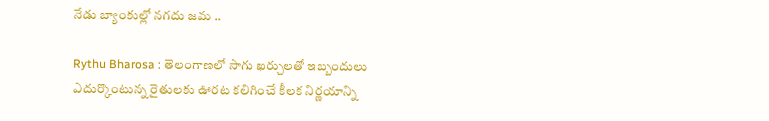నేడు బ్యాంకుల్లో నగదు జమ ..

Rythu Bharosa : తెలంగాణలో సాగు ఖర్చులతో ఇబ్బందులు ఎదుర్కొంటున్న రైతులకు ఊరట కలిగించే కీలక నిర్ణయాన్ని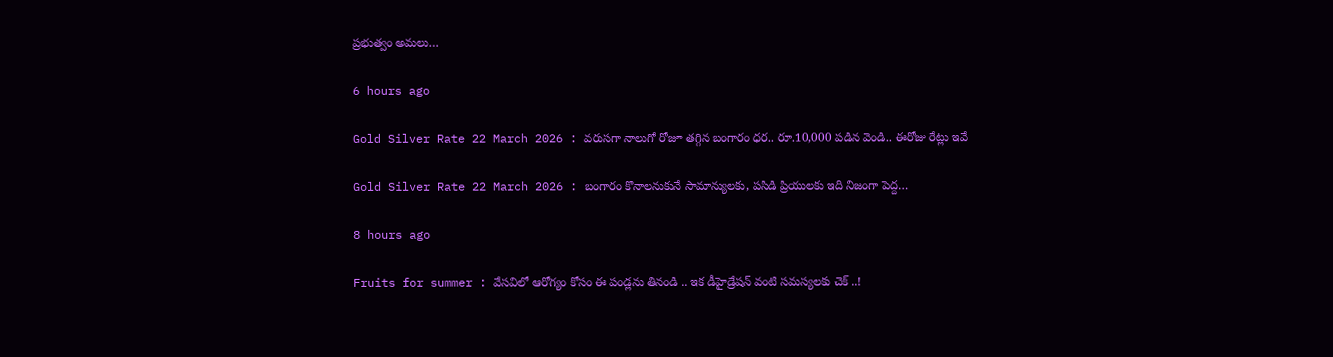ప్రభుత్వం అమలు…

6 hours ago

Gold Silver Rate 22 March 2026 : వరుసగా నాలుగో రోజూ తగ్గిన బంగారం ధర.. రూ.10,000 పడిన వెండి.. ఈరోజు రేట్లు ఇవే

Gold Silver Rate 22 March 2026 : బంగారం కొనాలనుకునే సామాన్యులకు, పసిడి ప్రియులకు ఇది నిజంగా పెద్ద…

8 hours ago

Fruits for summer : వేసవిలో ఆరోగ్యం కోసం ఈ పండ్లను తినండి .. ఇక డీహైడ్రేషన్ వంటి సమస్యలకు చెక్‌ ..!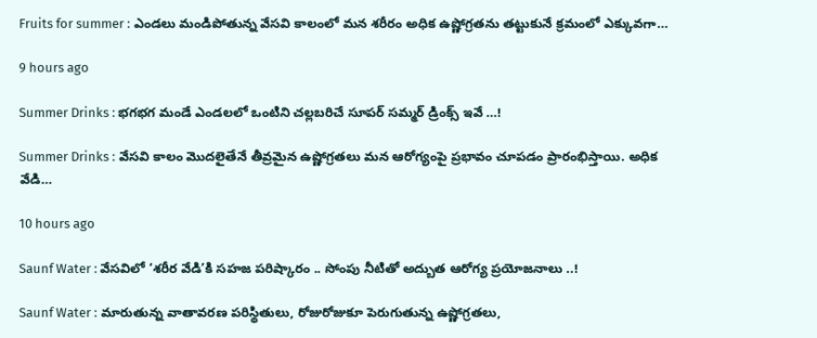Fruits for summer : ఎండలు మండిపోతున్న వేసవి కాలంలో మన శరీరం అధిక ఉష్ణోగ్రతను తట్టుకునే క్రమంలో ఎక్కువగా…

9 hours ago

Summer Drinks : భగభగ మండే ఎండలలో ఒంటిని చల్లబరిచే సూపర్ సమ్మర్ డ్రింక్స్ ఇవే …!

Summer Drinks : వేసవి కాలం మొదలైతేనే తీవ్రమైన ఉష్ణోగ్రతలు మన ఆరోగ్యంపై ప్రభావం చూపడం ప్రారంభిస్తాయి. అధిక వేడి…

10 hours ago

Saunf Water : వేసవిలో ‘శరీర వేడి’కి సహజ పరిష్కారం .. సోంపు నీటితో అద్బుత ఆరోగ్య ప్రయోజనాలు ..!

Saunf Water : మారుతున్న వాతావరణ పరిస్థితులు, రోజురోజుకూ పెరుగుతున్న ఉష్ణోగ్రతలు,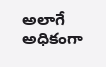అలాగే అధికంగా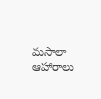మసాలా ఆహారాలు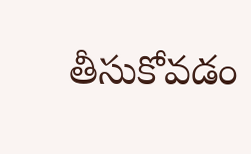తీసుకోవడం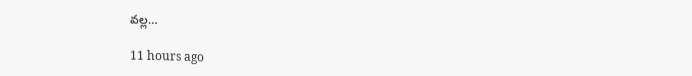వల్ల…

11 hours ago